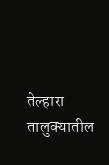तेल्हारा तालुक्यातील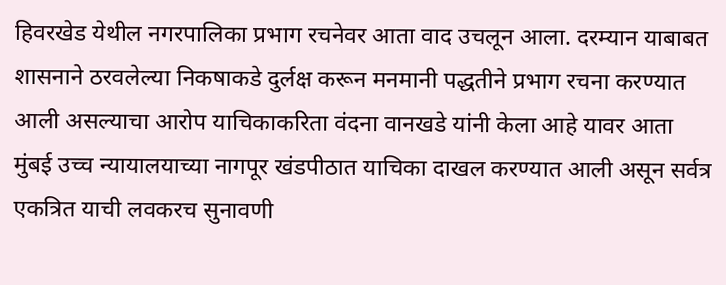हिवरखेड येथील नगरपालिका प्रभाग रचनेवर आता वाद उचलून आला. दरम्यान याबाबत शासनाने ठरवलेल्या निकषाकडे दुर्लक्ष करून मनमानी पद्धतीने प्रभाग रचना करण्यात आली असल्याचा आरोप याचिकाकरिता वंदना वानखडे यांनी केला आहे यावर आता मुंबई उच्च न्यायालयाच्या नागपूर खंडपीठात याचिका दाखल करण्यात आली असून सर्वत्र एकत्रित याची लवकरच सुनावणी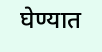घेण्यात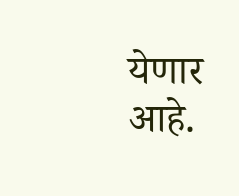येणार आहे.